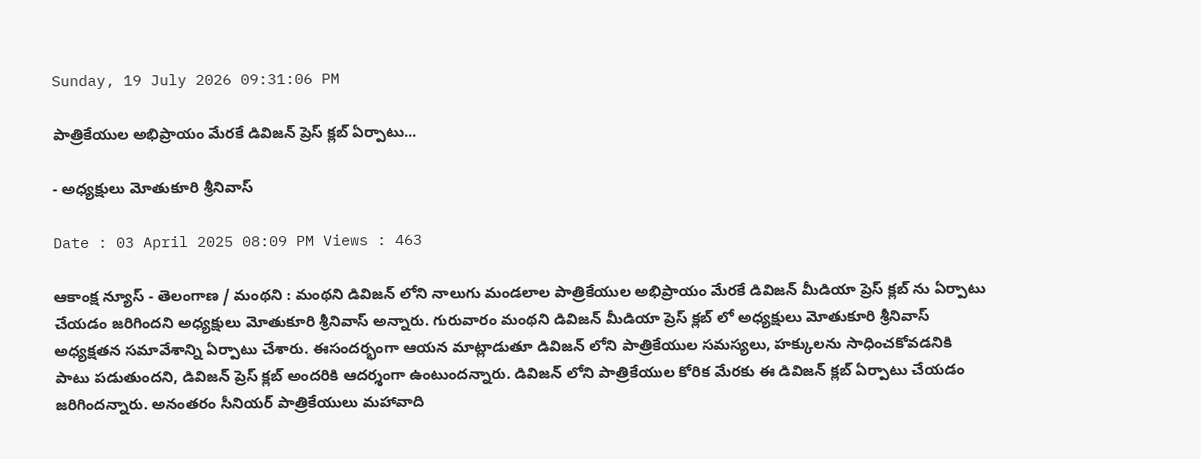Sunday, 19 July 2026 09:31:06 PM

పాత్రికేయుల అభిప్రాయం మేరకే డివిజన్ ప్రెస్ క్లబ్ ఏర్పాటు...

- అధ్యక్షులు మోతుకూరి శ్రీనివాస్

Date : 03 April 2025 08:09 PM Views : 463

ఆకాంక్ష న్యూస్ - తెలంగాణ / మంథని : మంథని డివిజన్ లోని నాలుగు మండలాల పాత్రికేయుల అభిప్రాయం మేరకే డివిజన్ మీడియా ప్రెస్ క్లబ్ ను ఏర్పాటు చేయడం జరిగిందని అధ్యక్షులు మోతుకూరి శ్రీనివాస్ అన్నారు. గురువారం మంథని డివిజన్ మీడియా ప్రెస్ క్లబ్ లో అధ్యక్షులు మోతుకూరి శ్రీనివాస్ అధ్యక్షతన సమావేశాన్ని ఏర్పాటు చేశారు. ఈసందర్భంగా ఆయన మాట్లాడుతూ డివిజన్ లోని పాత్రికేయుల సమస్యలు, హక్కులను సాధించకోవడనికి పాటు పడుతుందని, డివిజన్ ప్రెస్ క్లబ్ అందరికి ఆదర్శంగా ఉంటుందన్నారు. డివిజన్ లోని పాత్రికేయుల కోరిక మేరకు ఈ డివిజన్ క్లబ్ ఏర్పాటు చేయడం జరిగిందన్నారు. అనంతరం సీనియర్ పాత్రికేయులు మహావాది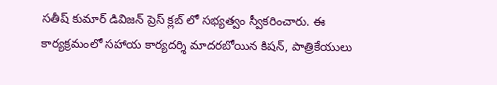సతీష్ కుమార్ డివిజన్ ప్రెస్ క్లబ్ లో సభ్యత్వం స్వీకరించారు. ఈ కార్యక్రమంలో సహాయ కార్యదర్శి మాదరబోయిన కిషన్, పాత్రికేయులు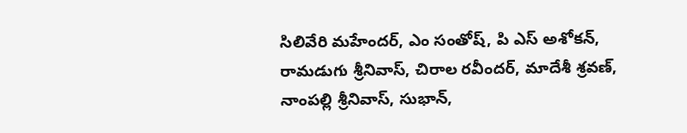సిలివేరి మహేందర్, ఎం సంతోష్, పి ఎస్ అశోకన్, రామడుగు శ్రీనివాస్, చిరాల రవీందర్, మాదేశీ శ్రవణ్, నాంపల్లి శ్రీనివాస్, సుభాన్,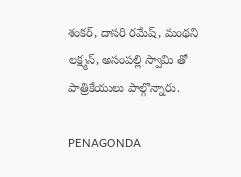శంకర్, దాసరి రమేష్, మంథని లక్ష్మన్, అసంపల్లి స్వామి తో పాత్రికేయులు పాల్గొన్నారు.

PENAGONDA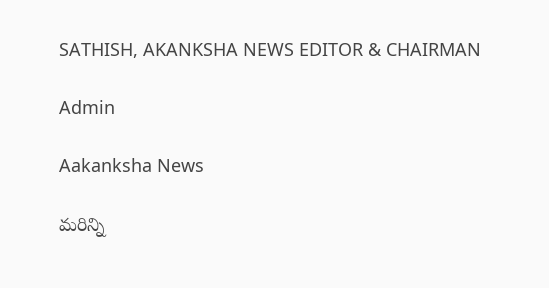SATHISH, AKANKSHA NEWS EDITOR & CHAIRMAN

Admin

Aakanksha News

మరిన్ని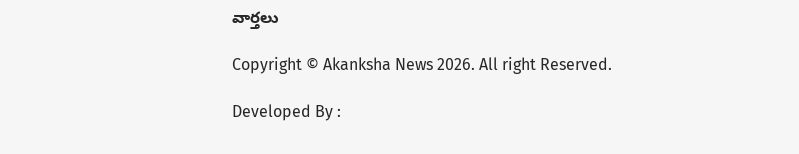వార్తలు

Copyright © Akanksha News 2026. All right Reserved.

Developed By :